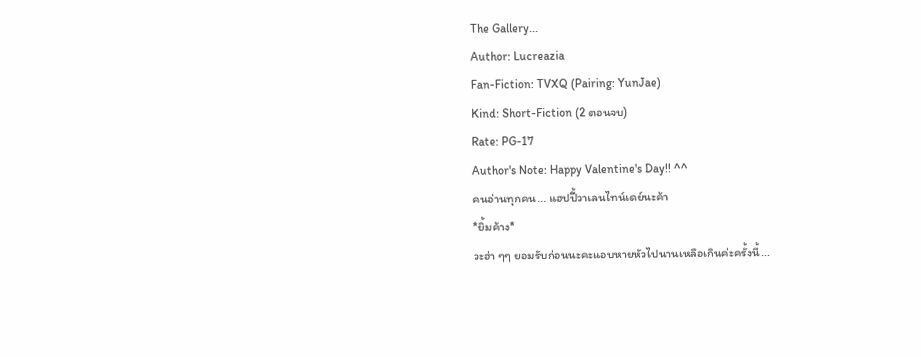The Gallery...
Author: Lucreazia
Fan-Fiction: TVXQ (Pairing: YunJae)
Kind: Short-Fiction (2 ตอนจบ)
Rate: PG-17
Author's Note: Happy Valentine's Day!! ^^
คนอ่านทุกคน... แฮปปี้วาเลนไทน์เดย์นะค้า
*ยิ้มค้าง*
วะฮ่า ๆๆ ยอมรับก่อนนะคะแอบหายหัวไปนานเหลือเกินค่ะครั้งนี้...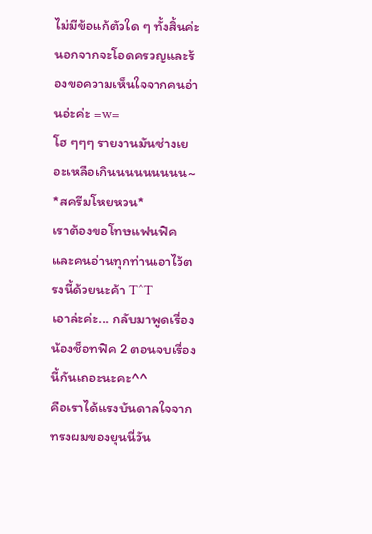ไม่มีข้อแก้ตัวใด ๆ ทั้งสิ้นค่ะ นอกจากจะโอดครวญและร้องขอความเห็นใจจากคนอ่านอ่ะค่ะ =w=
โฮ ๆๆๆ รายงานมันช่างเยอะเหลือเกินนนนนนนนน~
*สครีมโหยหวน*
เราต้องขอโทษแฟนฟิคและคนอ่านทุกท่านเอาไว้ตรงนี้ด้วยนะค้า T^T
เอาล่ะค่ะ... กลับมาพูดเรื่องน้องช็อทฟิค 2 ตอนจบเรื่องนี้กันเถอะนะคะ^^
คือเราได้แรงบันดาลใจจากทรงผมของยุนนี่วัน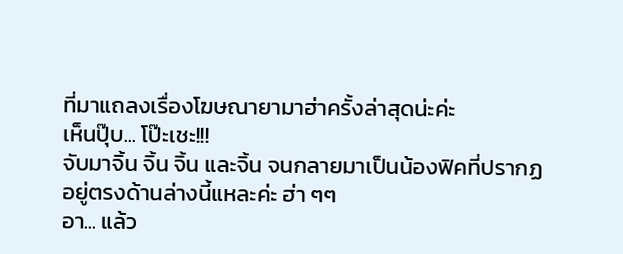ที่มาแถลงเรื่องโฆษณายามาฮ่าครั้งล่าสุดน่ะค่ะ
เห็นปุ๊บ... โป๊ะเชะ!!!
จับมาจิ้น จิ้น จิ้น และจิ้น จนกลายมาเป็นน้องฟิคที่ปรากฏอยู่ตรงด้านล่างนี้แหละค่ะ ฮ่า ๆๆ
อา... แล้ว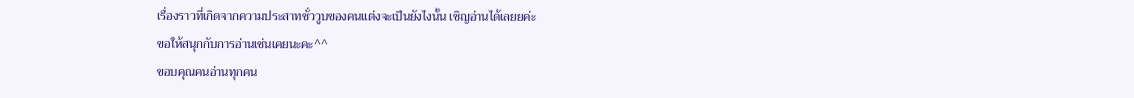เรื่องราวที่เกิดจากความประสาทชั่ววูบของคนแต่งจะเป็นยังไงนั้น เชิญอ่านได้เลยยค่ะ
ขอให้สนุกกับการอ่านเช่นเคยนะคะ^^
ขอบคุณคนอ่านทุกคน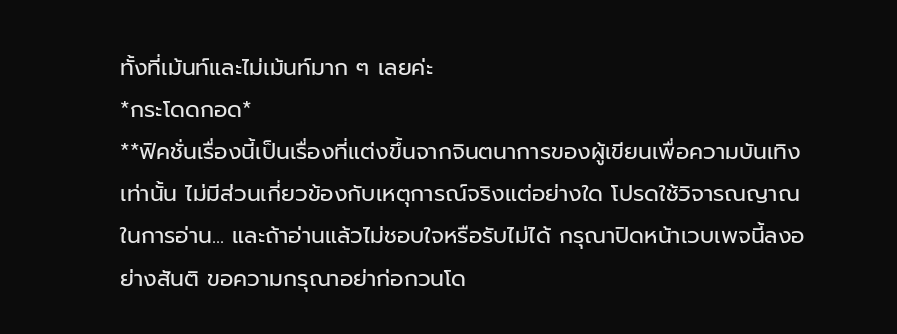ทั้งที่เม้นท์และไม่เม้นท์มาก ๆ เลยค่ะ
*กระโดดกอด*
**ฟิคชั่นเรื่องนี้เป็นเรื่องที่แต่งขึ้นจากจินตนาการของผู้เขียนเพื่อความบันเทิงเท่านั้น ไม่มีส่วนเกี่ยวข้องกับเหตุการณ์จริงแต่อย่างใด โปรดใช้วิจารณญาณในการอ่าน... และถ้าอ่านแล้วไม่ชอบใจหรือรับไม่ได้ กรุณาปิดหน้าเวบเพจนี้ลงอย่างสันติ ขอความกรุณาอย่าก่อกวนโด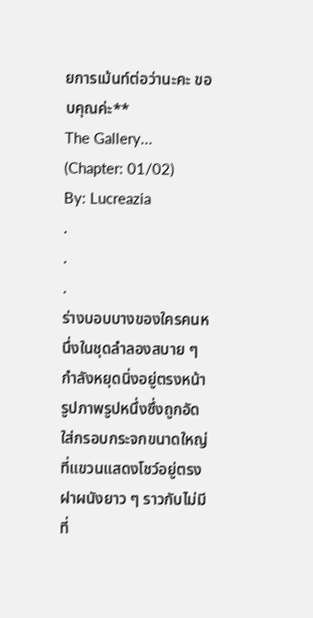ยการเม้นท์ต่อว่านะคะ ขอบคุณค่ะ**
The Gallery...
(Chapter: 01/02)
By: Lucreazia
.
.
.
ร่างบอบบางของใครคนหนึ่งในชุดลำลองสบาย ๆ กำลังหยุดนิ่งอยู่ตรงหน้ารูปภาพรูปหนึ่งซึ่งถูกอัดใส่กรอบกระจกขนาดใหญ่ที่แขวนแสดงโชว์อยู่ตรงฝาผนังยาว ๆ ราวกับไม่มีที่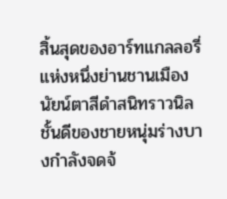สิ้นสุดของอาร์ทแกลลอรี่แห่งหนึ่งย่านชานเมือง นัยน์ตาสีดำสนิทราวนิลชั้นดีของชายหนุ่มร่างบางกำลังจดจ้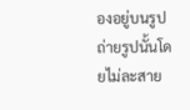องอยู่บนรูปถ่ายรูปนั้นโดยไม่ละสาย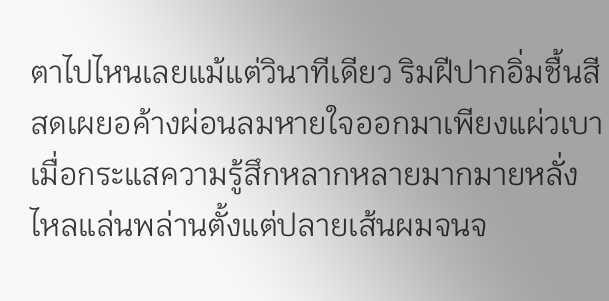ตาไปไหนเลยแม้แต่วินาทีเดียว ริมฝีปากอิ่มชื้นสีสดเผยอค้างผ่อนลมหายใจออกมาเพียงแผ่วเบาเมื่อกระแสความรู้สึกหลากหลายมากมายหลั่งไหลแล่นพล่านตั้งแต่ปลายเส้นผมจนจ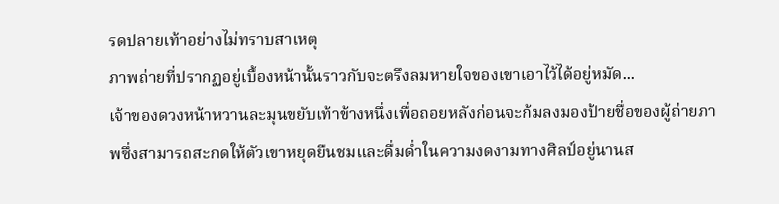รดปลายเท้าอย่างไม่ทราบสาเหตุ
ภาพถ่ายที่ปรากฏอยู่เบื้องหน้านั้นราวกับจะตรึงลมหายใจของเขาเอาไว้ได้อยู่หมัด...
เจ้าของดวงหน้าหวานละมุนขยับเท้าข้างหนึ่งเพื่อถอยหลังก่อนจะก้มลงมองป้ายชื่อของผู้ถ่ายภาพซึ่งสามารถสะกดให้ตัวเขาหยุดยืนชมและดื่มด่ำในความงดงามทางศิลป์อยู่นานส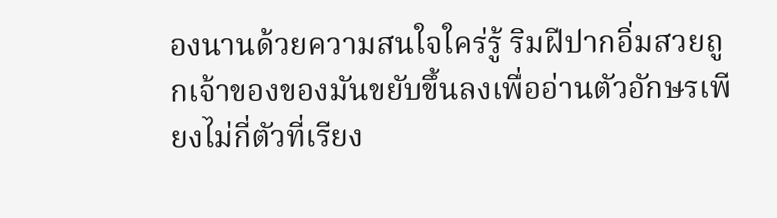องนานด้วยความสนใจใคร่รู้ ริมฝีปากอิ่มสวยถูกเจ้าของของมันขยับขึ้นลงเพื่ออ่านตัวอักษรเพียงไม่กี่ตัวที่เรียง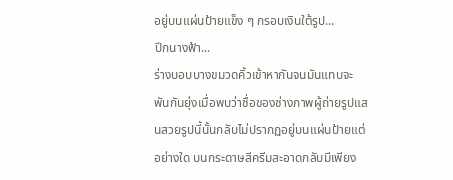อยู่บนแผ่นป้ายแข็ง ๆ กรอบเงินใต้รูป...
ปีกนางฟ้า...
ร่างบอบบางขมวดคิ้วเข้าหากันจนมันแทบจะพันกันยุ่งเมื่อพบว่าชื่อของช่างภาพผู้ถ่ายรูปแสนสวยรูปนี้นั้นกลับไม่ปรากฏอยู่บนแผ่นป้ายแต่อย่างใด บนกระดาษสีครีมสะอาดกลับมีเพียง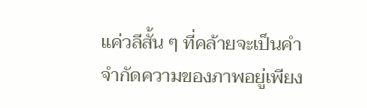แค่วลีสั้น ๆ ที่คล้ายจะเป็นคำจำกัดความของภาพอยู่เพียง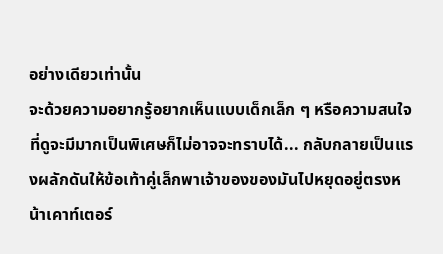อย่างเดียวเท่านั้น
จะด้วยความอยากรู้อยากเห็นแบบเด็กเล็ก ๆ หรือความสนใจที่ดูจะมีมากเป็นพิเศษก็ไม่อาจจะทราบได้... กลับกลายเป็นแรงผลักดันให้ข้อเท้าคู่เล็กพาเจ้าของของมันไปหยุดอยู่ตรงหน้าเคาท์เตอร์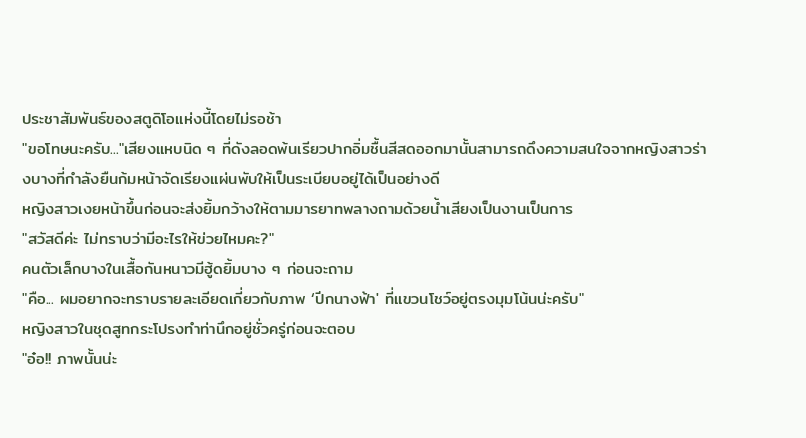ประชาสัมพันธ์ของสตูดิโอแห่งนี้โดยไม่รอช้า
"ขอโทษนะครับ..."เสียงแหบนิด ๆ ที่ดังลอดพ้นเรียวปากอิ่มชื้นสีสดออกมานั้นสามารถดึงความสนใจจากหญิงสาวร่างบางที่กำลังยืนก้มหน้าจัดเรียงแผ่นพับให้เป็นระเบียบอยู่ได้เป็นอย่างดี
หญิงสาวเงยหน้าขึ้นก่อนจะส่งยิ้มกว้างให้ตามมารยาทพลางถามด้วยน้ำเสียงเป็นงานเป็นการ
"สวัสดีค่ะ ไม่ทราบว่ามีอะไรให้ข่วยไหมคะ?"
คนตัวเล็กบางในเสื้อกันหนาวมีฮู้ดยิ้มบาง ๆ ก่อนจะถาม
"คือ... ผมอยากจะทราบรายละเอียดเกี่ยวกับภาพ ‘ปีกนางฟ้า' ที่แขวนโชว์อยู่ตรงมุมโน้นน่ะครับ"
หญิงสาวในชุดสูทกระโปรงทำท่านึกอยู่ชั่วครู่ก่อนจะตอบ
"อ๋อ!! ภาพนั้นน่ะ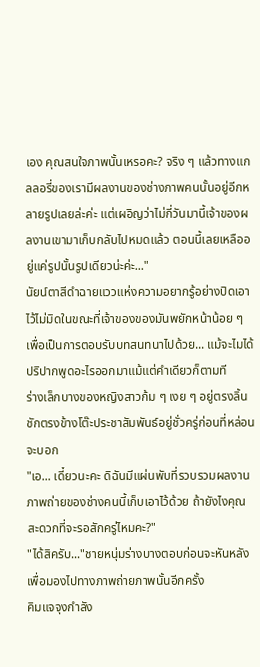เอง คุณสนใจภาพนั้นเหรอคะ? จริง ๆ แล้วทางแกลลอรี่ของเรามีผลงานของช่างภาพคนนั้นอยู่อีกหลายรูปเลยล่ะค่ะ แต่เผอิญว่าไม่กี่วันมานี้เจ้าของผลงานเขามาเก็บกลับไปหมดแล้ว ตอนนี้เลยเหลืออยู่แค่รูปนั้นรูปเดียวน่ะค่ะ..."
นัยน์ตาสีดำฉายแววแห่งความอยากรู้อย่างปิดเอาไว้ไม่มิดในขณะที่เจ้าของของมันพยักหน้าน้อย ๆ เพื่อเป็นการตอบรับบทสนทนาไปด้วย... แม้จะไมได้ปริปากพูดอะไรออกมาแม้แต่คำเดียวก็ตามที
ร่างเล็กบางของหญิงสาวก้ม ๆ เงย ๆ อยู่ตรงลิ้นชักตรงข้างโต๊ะประชาสัมพันธ์อยู่ชั่วครู่ก่อนที่หล่อนจะบอก
"เอ... เดี๋ยวนะคะ ดิฉันมีแผ่นพับที่รวบรวมผลงานภาพถ่ายของช่างคนนี้เก็บเอาไว้ด้วย ถ้ายังไงคุณสะดวกที่จะรอสักครู่ไหมคะ?"
"ได้สิครับ..."ชายหนุ่มร่างบางตอบก่อนจะหันหลังเพื่อมองไปทางภาพถ่ายภาพนั้นอีกครั้ง
คิมแจจุงกำลัง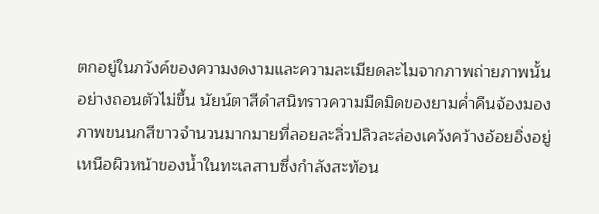ตกอยู่ในภวังค์ของความงดงามและความละเมียดละไมจากภาพถ่ายภาพนั้นอย่างถอนตัวไม่ขึ้น นัยน์ตาสีดำสนิทราวความมืดมิดของยามค่ำคืนจ้องมองภาพขนนกสีขาวจำนวนมากมายที่ลอยละลิ่วปลิวละล่องเคว้งคว้างอ้อยอิ่งอยู่เหนือผิวหน้าของน้ำในทะเลสาบซึ่งกำลังสะท้อน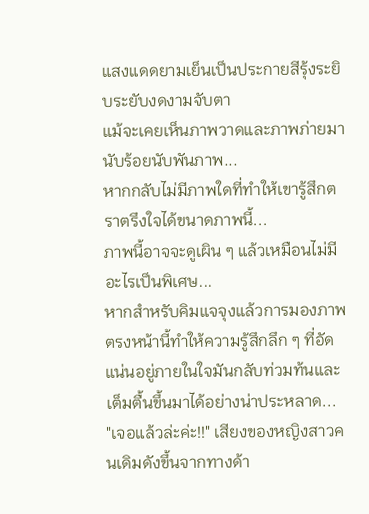แสงแดดยามเย็นเป็นประกายสีรุ้งระยิบระยับงดงามจับตา
แม้จะเคยเห็นภาพวาดและภาพภ่ายมานับร้อยนับพันภาพ...
หากกลับไม่มีภาพใดที่ทำให้เขารู้สึกตราตรึงใจได้ขนาดภาพนี้...
ภาพนี้อาจจะดูเผิน ๆ แล้วเหมือนไม่มีอะไรเป็นพิเศษ...
หากสำหรับคิมแจจุงแล้วการมองภาพตรงหน้านี้ทำให้ความรู้สึกลึก ๆ ที่อัดแน่นอยู่ภายในใจมันกลับท่วมท้นและเต็มตื้นขึ้นมาได้อย่างน่าประหลาด...
"เจอแล้วล่ะค่ะ!!" เสียงของหญิงสาวคนเดิมดังขึ้นจากทางด้า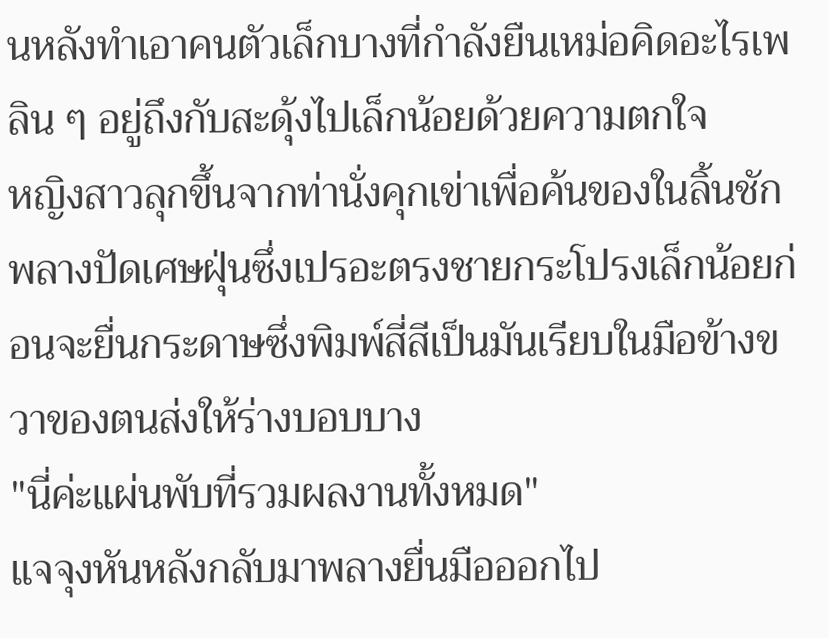นหลังทำเอาคนตัวเล็กบางที่กำลังยืนเหม่อคิดอะไรเพลิน ๆ อยู่ถึงกับสะดุ้งไปเล็กน้อยด้วยความตกใจ
หญิงสาวลุกขึ้นจากท่านั่งคุกเข่าเพื่อค้นของในลิ้นชักพลางปัดเศษฝุ่นซึ่งเปรอะตรงชายกระโปรงเล็กน้อยก่อนจะยื่นกระดาษซึ่งพิมพ์สี่สีเป็นมันเรียบในมือข้างขวาของตนส่งให้ร่างบอบบาง
"นี่ค่ะแผ่นพับที่รวมผลงานทั้งหมด"
แจจุงหันหลังกลับมาพลางยื่นมือออกไป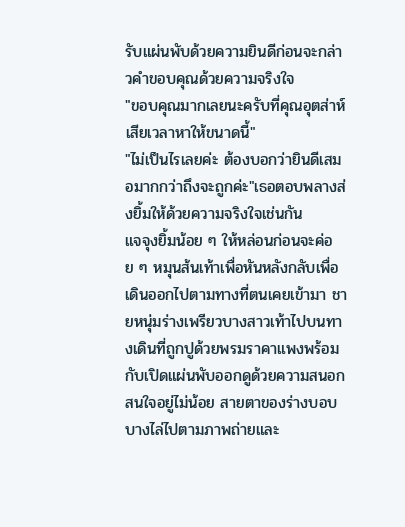รับแผ่นพับด้วยความยินดีก่อนจะกล่าวคำขอบคุณด้วยความจริงใจ
"ขอบคุณมากเลยนะครับที่คุณอุตส่าห์เสียเวลาหาให้ขนาดนี้"
"ไม่เป็นไรเลยค่ะ ต้องบอกว่ายินดีเสมอมากกว่าถึงจะถูกค่ะ"เธอตอบพลางส่งยิ้มให้ด้วยความจริงใจเช่นกัน
แจจุงยิ้มน้อย ๆ ให้หล่อนก่อนจะค่อย ๆ หมุนส้นเท้าเพื่อหันหลังกลับเพื่อเดินออกไปตามทางที่ตนเคยเข้ามา ชายหนุ่มร่างเพรียวบางสาวเท้าไปบนทางเดินที่ถูกปูด้วยพรมราคาแพงพร้อมกับเปิดแผ่นพับออกดูด้วยความสนอกสนใจอยู่ไม่น้อย สายตาของร่างบอบบางไล่ไปตามภาพถ่ายและ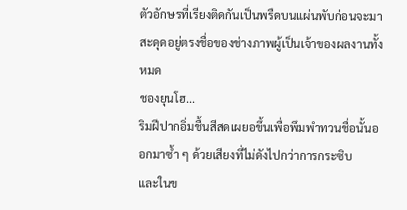ตัวอักษรที่เรียงติดกันเป็นพรืดบนแผ่นพับก่อนจะมาสะดุดอยู่ตรงชื่อของช่างภาพผู้เป็นเจ้าของผลงานทั้งหมด
ชองยุนโฮ...
ริมฝีปากอิ่มชื้นสีสดเผยอขึ้นเพื่อพึมพำทวนชื่อนั้นออกมาซ้ำ ๆ ด้วยเสียงที่ไม่ดังไปกว่าการกระซิบ
และในข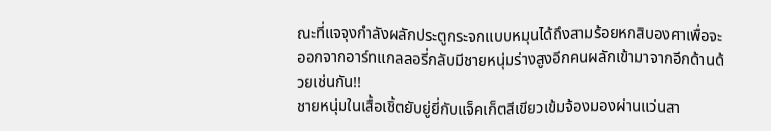ณะที่แจจุงกำลังผลักประตูกระจกแบบหมุนได้ถึงสามร้อยหกสิบองศาเพื่อจะออกจากอาร์ทแกลลอรี่กลับมีชายหนุ่มร่างสูงอีกคนผลักเข้ามาจากอีกด้านด้วยเช่นกัน!!
ชายหนุ่มในเสื้อเชิ้ตยับยู่ยี่กับแจ็คเก็ตสีเขียวเข้มจ้องมองผ่านแว่นสา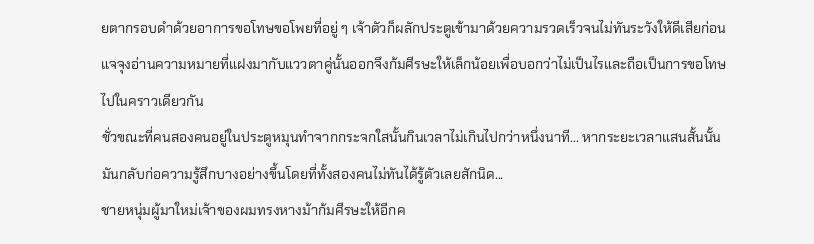ยตากรอบดำด้วยอาการขอโทษขอโพยที่อยู่ ๆ เจ้าตัวก็ผลักประตูเข้ามาด้วยความรวดเร็วจนไม่ทันระวังให้ดีเสียก่อน แจจุงอ่านความหมายที่แฝงมากับแววตาคู่นั้นออกจึงก้มศีรษะให้เล็กน้อยเพื่อบอกว่าไม่เป็นไรและถือเป็นการขอโทษไปในคราวเดียวกัน
ชั่วขณะที่คนสองคนอยู่ในประตูหมุนทำจากกระจกใสนั้นกินเวลาไม่เกินไปกว่าหนึ่งนาที... หากระยะเวลาแสนสั้นนั้นมันกลับก่อความรู้สึกบางอย่างขึ้นโดยที่ทั้งสองคนไม่ทันได้รู้ตัวเลยสักนิด...
ชายหนุ่มผู้มาใหม่เจ้าของผมทรงหางม้าก้มศีรษะให้อีกค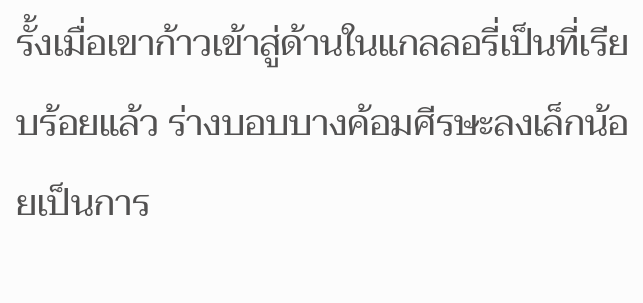รั้งเมื่อเขาก้าวเข้าสู่ด้านในแกลลอรี่เป็นที่เรียบร้อยแล้ว ร่างบอบบางค้อมศีรษะลงเล็กน้อยเป็นการ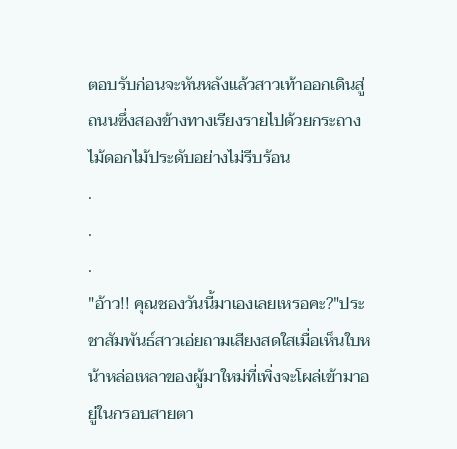ตอบรับก่อนจะหันหลังแล้วสาวเท้าออกเดินสู่ถนนซึ่งสองข้างทางเรียงรายไปด้วยกระถางไม้ดอกไม้ประดับอย่างไม่รีบร้อน
.
.
.
"อ้าว!! คุณชองวันนี้มาเองเลยเหรอคะ?"ประชาสัมพันธ์สาวเอ่ยถามเสียงสดใสเมื่อเห็นใบหน้าหล่อเหลาของผู้มาใหม่ที่เพิ่งจะโผล่เข้ามาอยู่ในกรอบสายตา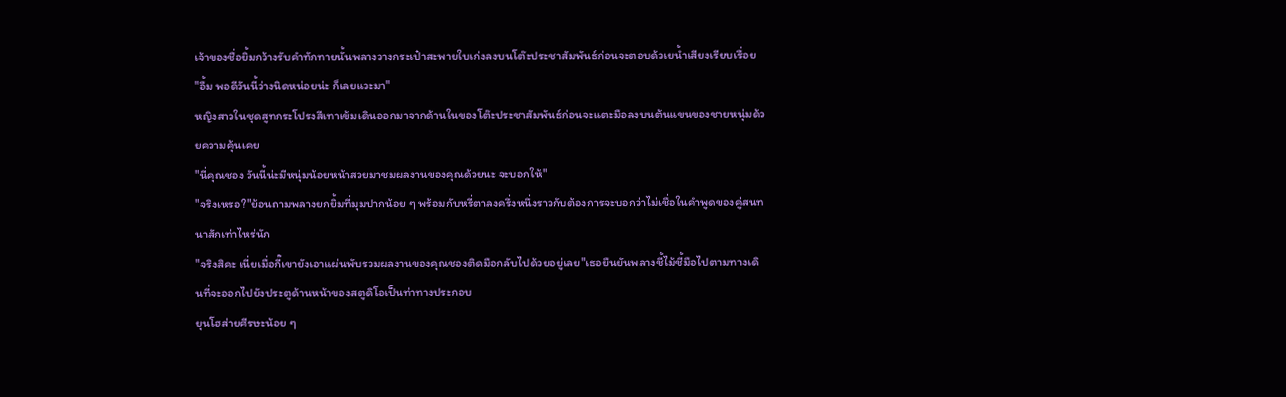เจ้าของชื่อยิ้มกว้างรับคำทักทายนั้นพลางวางกระเป๋าสะพายใบเก่งลงบนโต๊ะประชาสัมพันธ์ก่อนจะตอบด้วเยน้ำเสียงเรียบเรื่อย
"อื้ม พอดีวันนี้ว่างนิดหน่อยน่ะ ก็เลยแวะมา"
หญิงสาวในชุดสูทกระโปรงสีเทาเข้มเดินออกมาจากด้านในของโต๊ะประชาสัมพันธ์ก่อนจะแตะมือลงบนต้นแขนของชายหนุ่มด้วยความคุ้นเคย
"นี่คุณชอง วันนี้น่ะมีหนุ่มน้อยหน้าสวยมาชมผลงานของคุณด้วยนะ จะบอกให้"
"จริงเหรอ?"ย้อนถามพลางยกยิ้มที่มุมปากน้อย ๆ พร้อมกับหรี่ตาลงครึ่งหนึ่งราวกับต้องการจะบอกว่าไม่เชื่อในคำพูดของคู่สนทนาสักเท่าไหร่นัก
"จริงสิคะ เนี่ยเมื่อกี๊เขายังเอาแผ่นพับรวมผลงานของคุณชองติดมือกลับไปด้วยอยู่เลย"เธอยืนยันพลางชี้ไม้ชี้มือไปตามทางเดินที่จะออกไปยังประตูด้านหน้าของสตูดิโอเป็นท่าทางประกอบ
ยุนโฮส่ายศีรษะน้อย ๆ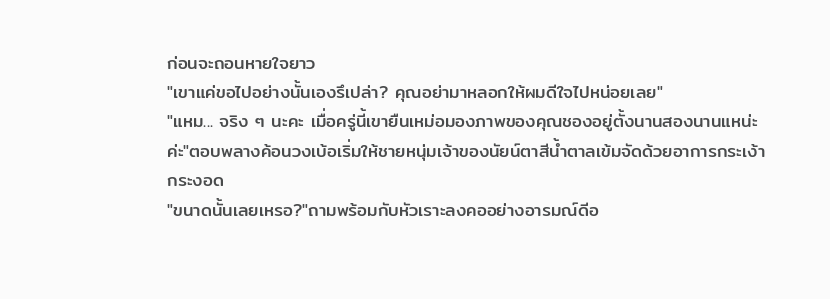ก่อนจะถอนหายใจยาว
"เขาแค่ขอไปอย่างนั้นเองรึเปล่า? คุณอย่ามาหลอกให้ผมดีใจไปหน่อยเลย"
"แหม... จริง ๆ นะคะ เมื่อครู่นี้เขายืนเหม่อมองภาพของคุณชองอยู่ตั้งนานสองนานแหน่ะค่ะ"ตอบพลางค้อนวงเบ้อเริ่มให้ชายหนุ่มเจ้าของนัยน์ตาสีน้ำตาลเข้มจัดด้วยอาการกระเง้ากระงอด
"ขนาดนั้นเลยเหรอ?"ถามพร้อมกับหัวเราะลงคออย่างอารมณ์ดีอ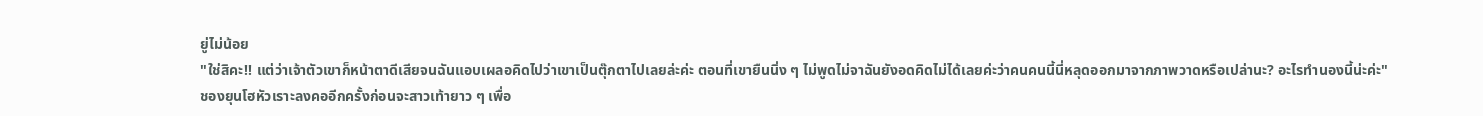ยู่ไม่น้อย
"ใช่สิคะ!! แต่ว่าเจ้าตัวเขาก็หน้าตาดีเสียจนฉันแอบเผลอคิดไปว่าเขาเป็นตุ๊กตาไปเลยล่ะค่ะ ตอนที่เขายืนนิ่ง ๆ ไม่พูดไม่จาฉันยังอดคิดไม่ได้เลยค่ะว่าคนคนนี้นี่หลุดออกมาจากภาพวาดหรือเปล่านะ? อะไรทำนองนี้น่ะค่ะ"
ชองยุนโฮหัวเราะลงคออีกครั้งก่อนจะสาวเท้ายาว ๆ เพื่อ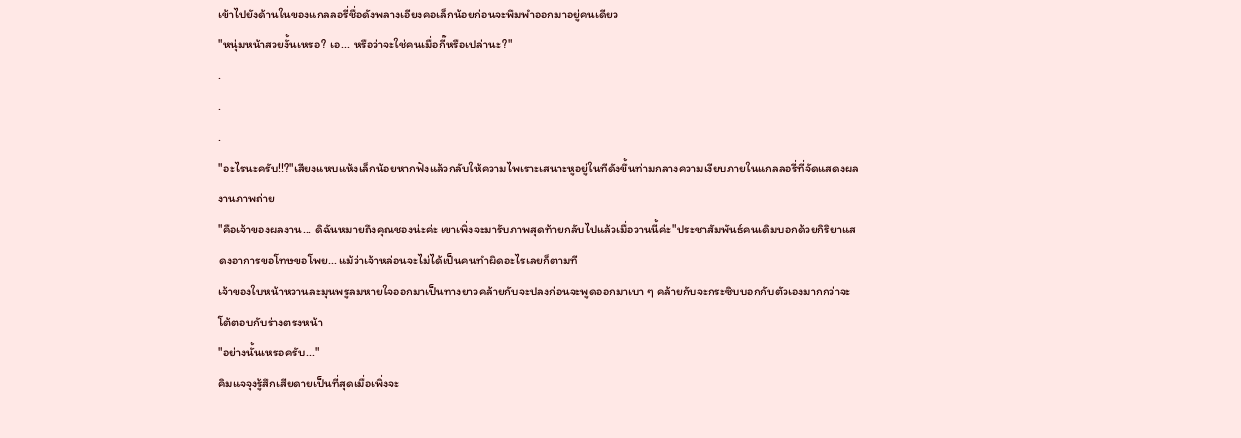เข้าไปยังด้านในของแกลลอรี่ชื่อดังพลางเอียงคอเล็กน้อยก่อนจะพึมพำออกมาอยู่คนเดียว
"หนุ่มหน้าสวยงั้นเหรอ? เอ... หรือว่าจะใช่คนเมื่อกี๊หรือเปล่านะ?"
.
.
.
"อะไรนะครับ!!?"เสียงแหบแห้งเล็กน้อยหากฟังแล้วกลับให้ความไพเราะเสนาะหูอยู่ในทีดังขึ้นท่ามกลางความเงียบภายในแกลลอรี่ที่จัดแสดงผลงานภาพถ่าย
"คือเจ้าของผลงาน... ดิฉันหมายถึงคุณชองน่ะค่ะ เขาเพิ่งจะมารับภาพสุดท้ายกลับไปแล้วเมื่อวานนี้ค่ะ"ประชาสัมพันธ์คนเดิมบอกด้วยกิริยาแสดงอาการขอโทษขอโพย... แม้ว่าเจ้าหล่อนจะไม่ได้เป็นคนทำผิดอะไรเลยก็ตามที
เจ้าของใบหน้าหวานละมุนพรูลมหายใจออกมาเป็นทางยาวคล้ายกับจะปลงก่อนจะพูดออกมาเบา ๆ คล้ายกับจะกระซิบบอกกับตัวเองมากกว่าจะโต้ตอบกับร่างตรงหน้า
"อย่างนั้นเหรอครับ..."
คิมแจจุงรู้สึกเสียดายเป็นที่สุดเมื่อเพิ่งจะ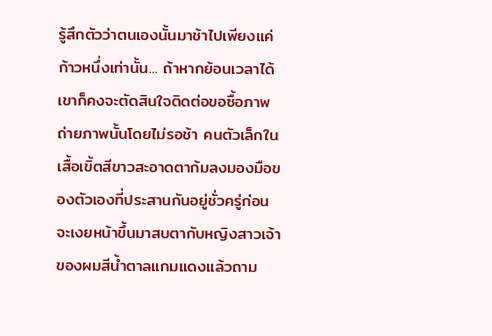รู้สึกตัวว่าตนเองนั้นมาช้าไปเพียงแค่ก้าวหนึ่งเท่านั้น... ถ้าหากย้อนเวลาได้เขาก็คงจะตัดสินใจติดต่อขอซื้อภาพถ่ายภาพนั้นโดยไม่รอช้า คนตัวเล็กในเสื้อเขิ้ตสีขาวสะอาดตาก้มลงมองมือของตัวเองที่ประสานกันอยู่ชั่วครู่ก่อนจะเงยหน้าขึ้นมาสบตากับหญิงสาวเจ้าของผมสีน้ำตาลแกมแดงแล้วถาม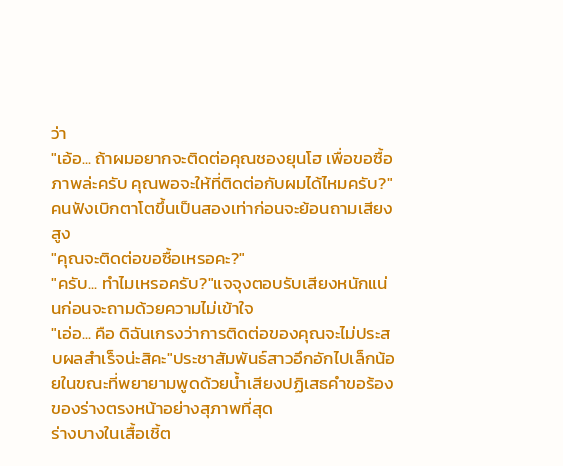ว่า
"เอ้อ... ถ้าผมอยากจะติดต่อคุณชองยุนโฮ เพื่อขอซื้อภาพล่ะครับ คุณพอจะให้ที่ติดต่อกับผมได้ไหมครับ?"
คนฟังเบิกตาโตขึ้นเป็นสองเท่าก่อนจะย้อนถามเสียงสูง
"คุณจะติดต่อขอซื้อเหรอคะ?"
"ครับ... ทำไมเหรอครับ?"แจจุงตอบรับเสียงหนักแน่นก่อนจะถามด้วยความไม่เข้าใจ
"เอ่อ... คือ ดิฉันเกรงว่าการติดต่อของคุณจะไม่ประสบผลสำเร็จน่ะสิคะ"ประชาสัมพันธ์สาวอึกอักไปเล็กน้อยในขณะที่พยายามพูดด้วยน้ำเสียงปฏิเสธคำขอร้องของร่างตรงหน้าอย่างสุภาพที่สุด
ร่างบางในเสื้อเชิ้ต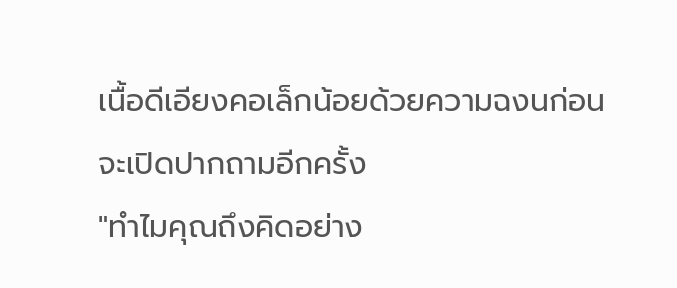เนื้อดีเอียงคอเล็กน้อยด้วยความฉงนก่อนจะเปิดปากถามอีกครั้ง
"ทำไมคุณถึงคิดอย่าง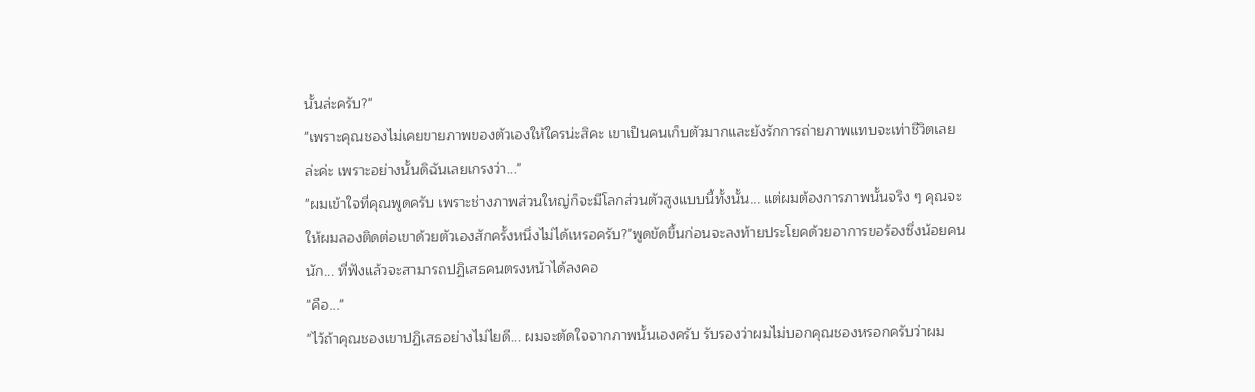นั้นล่ะครับ?"
"เพราะคุณชองไม่เคยขายภาพของตัวเองให้ใครน่ะสิคะ เขาเป็นคนเก็บตัวมากและยังรักการถ่ายภาพแทบจะเท่าชีวิตเลยล่ะค่ะ เพราะอย่างนั้นดิฉันเลยเกรงว่า..."
"ผมเข้าใจที่คุณพูดครับ เพราะช่างภาพส่วนใหญ่ก็จะมีโลกส่วนตัวสูงแบบนี้ทั้งนั้น... แต่ผมต้องการภาพนั้นจริง ๆ คุณจะให้ผมลองติดต่อเขาด้วยตัวเองสักครั้งหนึ่งไม่ได้เหรอครับ?"พูดขัดขึ้นก่อนจะลงท้ายประโยคด้วยอาการขอร้องซึ่งน้อยคนนัก... ที่ฟังแล้วจะสามารถปฏิเสธคนตรงหน้าได้ลงคอ
"คือ..."
"ไว้ถ้าคุณชองเขาปฏิเสธอย่างไม่ไยดี... ผมจะตัดใจจากภาพนั้นเองครับ รับรองว่าผมไม่บอกคุณชองหรอกครับว่าผม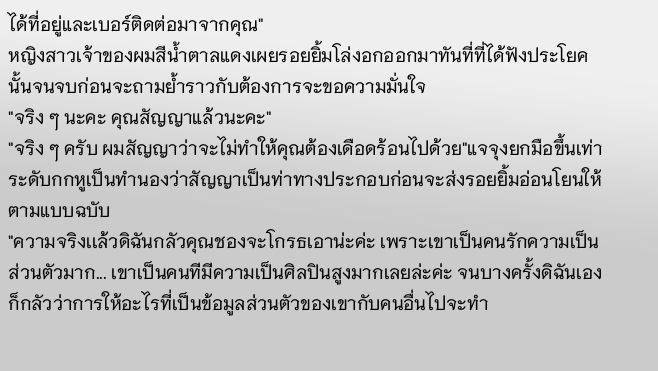ได้ที่อยู่และเบอร์ติดต่อมาจากคุณ"
หญิงสาวเจ้าของผมสีน้ำตาลแดงเผยรอยยิ้มโล่งอกออกมาทันที่ที่ได้ฟังประโยคนั้นจนจบก่อนจะถามย้ำราวกับต้องการจะขอความมั่นใจ
"จริง ๆ นะคะ คุณสัญญาแล้วนะคะ"
"จริง ๆ ครับ ผมสัญญาว่าจะไม่ทำให้คุณต้องเดือดร้อนไปด้วย"แจจุงยกมือขึ้นเท่าระดับกกหูเป็นทำนองว่าสัญญาเป็นท่าทางประกอบก่อนจะส่งรอยยิ้มอ่อนโยนให้ตามแบบฉบับ
"ความจริงเเล้วดิฉันกลัวคุณชองจะโกรธเอาน่ะค่ะ เพราะเขาเป็นคนรักความเป็นส่วนตัวมาก... เขาเป็นคนทีมีความเป็นศิลปินสูงมากเลยล่ะค่ะ จนบางครั้งดิฉันเองก็กลัวว่าการให้อะไรที่เป็นข้อมูลส่วนตัวของเขากับคนอื่นไปจะทำ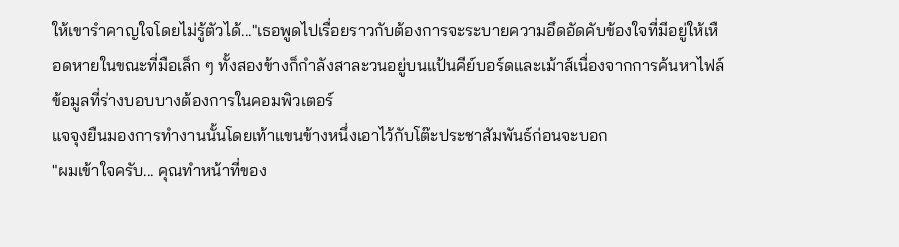ให้เขารำคาญใจโดยไม่รู้ตัวได้..."เธอพูดไปเรื่อยราวกับต้องการจะระบายความอึดอัดคับข้องใจที่มีอยู่ให้เหือดหายในขณะที่มือเล็ก ๆ ทั้งสองข้างก็กำลังสาละวนอยู่บนแป้นคีย์บอร์ดและเม้าส์เนื่องจากการค้นหาไฟล์ข้อมูลที่ร่างบอบบางต้องการในคอมพิวเตอร์
แจจุงยืนมองการทำงานนั้นโดยเท้าแขนข้างหนึ่งเอาไว้กับโต๊ะประชาสัมพันธ์ก่อนจะบอก
"ผมเข้าใจครับ... คุณทำหน้าที่ของ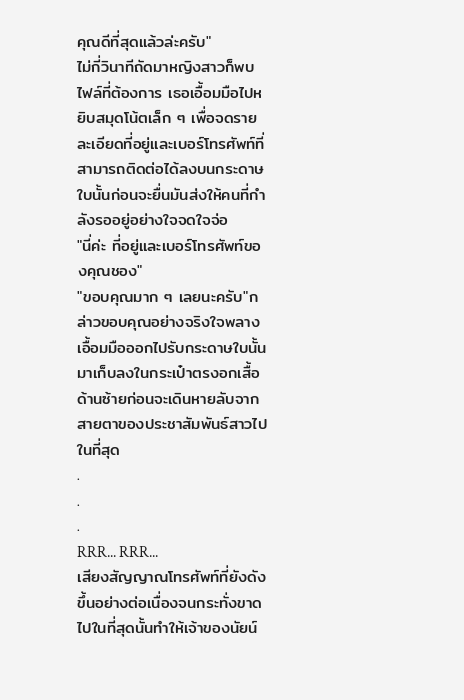คุณดีที่สุดแล้วล่ะครับ"
ไม่กี่วินาทีถัดมาหญิงสาวก็พบไฟล์ที่ต้องการ เธอเอื้อมมือไปหยิบสมุดโน้ตเล็ก ๆ เพื่อจดรายละเอียดที่อยู่และเบอร์โทรศัพท์ที่สามารถติดต่อได้ลงบนกระดาษใบนั้นก่อนจะยื่นมันส่งให้คนที่กำลังรออยู่อย่างใจจดใจจ่อ
"นี่ค่ะ ที่อยู่และเบอร์โทรศัพท์ของคุณชอง"
"ขอบคุณมาก ๆ เลยนะครับ"กล่าวขอบคุณอย่างจริงใจพลางเอื้อมมือออกไปรับกระดาษใบนั้นมาเก็บลงในกระเป๋าตรงอกเสื้อด้านซ้ายก่อนจะเดินหายลับจากสายตาของประชาสัมพันธ์สาวไปในที่สุด
.
.
.
RRR... RRR...
เสียงสัญญาณโทรศัพท์ที่ยังดังขึ้นอย่างต่อเนื่องจนกระทั่งขาดไปในที่สุดนั้นทำให้เจ้าของนัยน์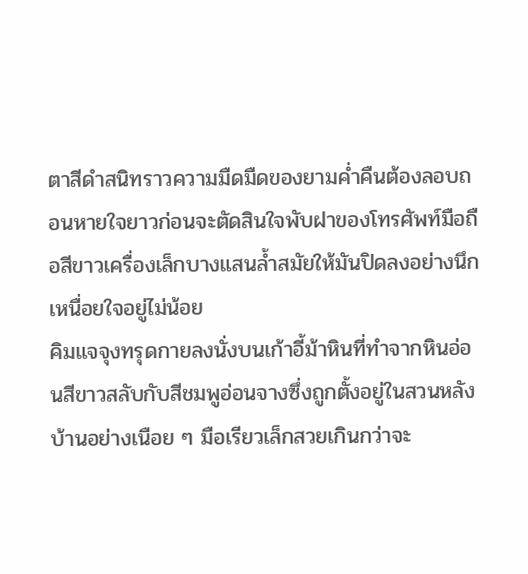ตาสีดำสนิทราวความมืดมืดของยามค่ำคืนต้องลอบถอนหายใจยาวก่อนจะตัดสินใจพับฝาของโทรศัพท์มือถือสีขาวเครื่องเล็กบางแสนล้ำสมัยให้มันปิดลงอย่างนึกเหนื่อยใจอยู่ไม่น้อย
คิมแจจุงทรุดกายลงนั่งบนเก้าอี้ม้าหินที่ทำจากหินอ่อนสีขาวสลับกับสีชมพูอ่อนจางซึ่งถูกตั้งอยู่ในสวนหลังบ้านอย่างเนือย ๆ มือเรียวเล็กสวยเกินกว่าจะ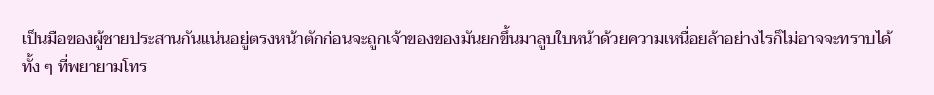เป็นมือของผู้ชายประสานกันแน่นอยู่ตรงหน้าตักก่อนจะถูกเจ้าของของมันยกขึ้นมาลูบใบหน้าด้วยความเหนื่อยล้าอย่างไรก็ไม่อาจจะทราบได้
ทั้ง ๆ ที่พยายามโทร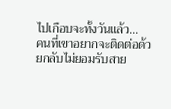ไปเกือบจะทั้งวันแล้ว...
คนที่เขาอยากจะติดต่อด้วยกลับไม่ยอมรับสาย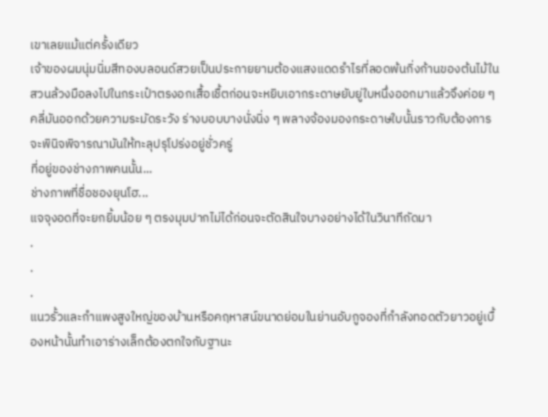เขาเลยแม้แต่ครั้งเดียว
เจ้าของผมนุ่มนิ่มสีทองบลอนด์สวยเป็นประกายยามต้องแสงแดดรำไรที่ลอดพ้นกิ่งก้านของต้นไม้ในสวนล้วงมือลงไปในกระเป๋าตรงอกเสื้อเชื้ตก่อนจะหยิบเอากระดาษยับยู่ใบหนึ่งออกมาแล้วจึงค่อย ๆ คลี่มันออกด้วยความระมัดระวัง ร่างบอบบางนั่งนิ่ง ๆ พลางจ้องมองกระดาษใบนั้นราวกับต้องการจะพินิจพิจารณามันให้ทะลุปรุโปร่งอยู่ชั่วครู่
ที่อยู่ของช่างภาพคนนั้น...
ช่างภาพที่ชื่อชองยุนโฮ...
แจจุงอดที่จะยกยิ้มน้อย ๆ ตรงมุมปากไม่ได้ก่อนจะตัดสินใจบางอย่างได้ในวินาทีถัดมา
.
.
.
แนวรั้วและกำแพงสูงใหญ่ของบ้านหรือคฤหาสน์ขนาดย่อมในย่านอับกูจองที่กำลังทอดตัวยาวอยู่เบื้องหน้านั้นทำเอาร่างเล็กต้องตกใจกับฐานะ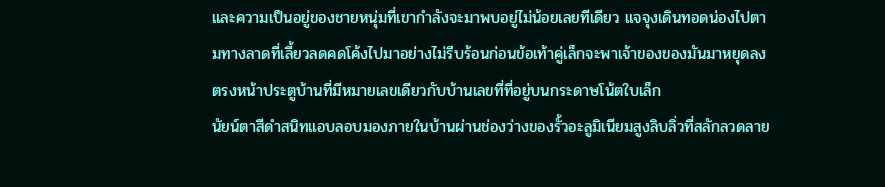และความเป็นอยู่ของชายหนุ่มที่เขากำลังจะมาพบอยู่ไม่น้อยเลยทีเดียว แจจุงเดินทอดน่องไปตามทางลาดที่เลี้ยวลดคดโค้งไปมาอย่างไม่รีบร้อนก่อนข้อเท้าคู่เล็กจะพาเจ้าของของมันมาหยุดลงตรงหน้าประตูบ้านที่มีหมายเลขเดียวกับบ้านเลขที่ที่อยู่บนกระดาษโน้ตใบเล็ก
นัยน์ตาสีดำสนิทแอบลอบมองภายในบ้านผ่านช่องว่างของรั้วอะลูมิเนียมสูงลิบลิ่วที่สลักลวดลาย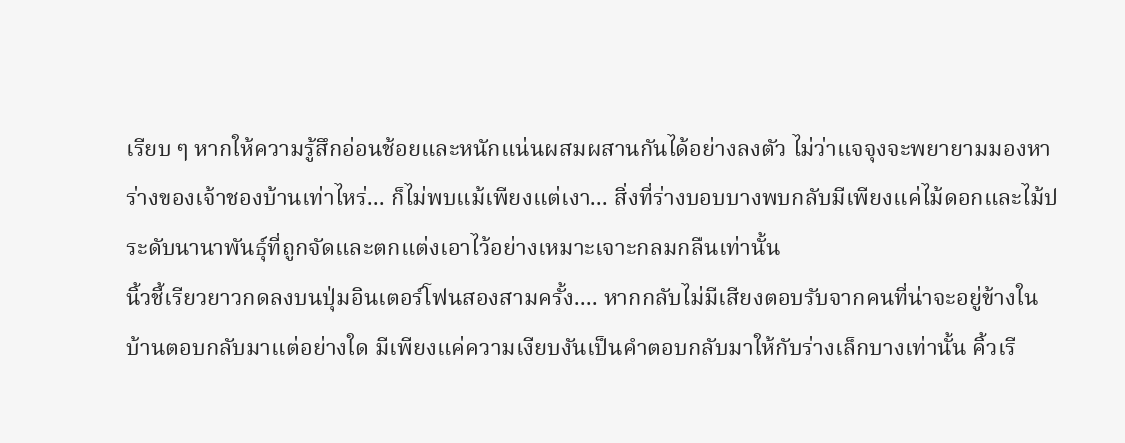เรียบ ๆ หากให้ความรู้สึกอ่อนช้อยและหนักแน่นผสมผสานกันได้อย่างลงตัว ไม่ว่าแจจุงจะพยายามมองหาร่างของเจ้าชองบ้านเท่าไหร่... ก็ไม่พบแม้เพียงแต่เงา... สิ่งที่ร่างบอบบางพบกลับมีเพียงแค่ไม้ดอกและไม้ประดับนานาพันธุ์ที่ถูกจัดและตกแต่งเอาไว้อย่างเหมาะเจาะกลมกลืนเท่านั้น
นิ้วชี้เรียวยาวกดลงบนปุ่มอินเตอร์โฟนสองสามครั้ง.... หากกลับไม่มีเสียงตอบรับจากคนที่น่าจะอยู่ข้างในบ้านตอบกลับมาแต่อย่างใด มีเพียงแค่ความเงียบงันเป็นคำตอบกลับมาให้กับร่างเล็กบางเท่านั้น คิ้วเรี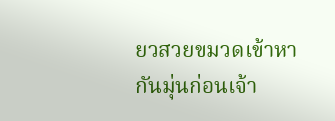ยวสวยขมวดเข้าหากันมุ่นก่อนเจ้า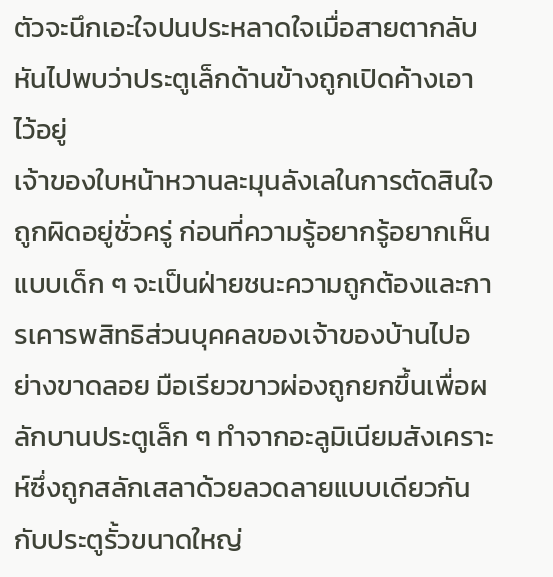ตัวจะนึกเอะใจปนประหลาดใจเมื่อสายตากลับหันไปพบว่าประตูเล็กด้านข้างถูกเปิดค้างเอาไว้อยู่
เจ้าของใบหน้าหวานละมุนลังเลในการตัดสินใจถูกผิดอยู่ชั่วครู่ ก่อนที่ความรู้อยากรู้อยากเห็นแบบเด็ก ๆ จะเป็นฝ่ายชนะความถูกต้องและการเคารพสิทธิส่วนบุคคลของเจ้าของบ้านไปอย่างขาดลอย มือเรียวขาวผ่องถูกยกขึ้นเพื่อผลักบานประตูเล็ก ๆ ทำจากอะลูมิเนียมสังเคราะห์ซึ่งถูกสลักเสลาด้วยลวดลายแบบเดียวกันกับประตูรั้วขนาดใหญ่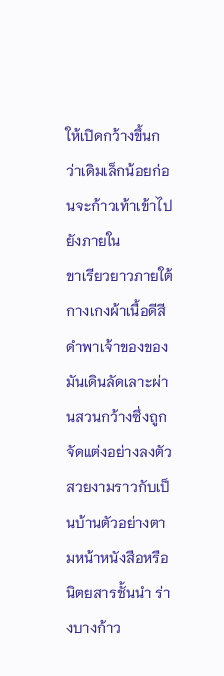ให้เปิดกว้างขึ้นกว่าเดิมเล็กน้อยก่อนจะก้าวเท้าเข้าไปยังภายใน
ขาเรียวยาวภายใต้กางเกงผ้าเนื้อดีสีดำพาเจ้าของของมันเดินลัดเลาะผ่านสวนกว้างซึ่งถูกจัดแต่งอย่างลงตัวสวยงามราวกับเป็นบ้านตัวอย่างตามหน้าหนังสือหรือนิตยสารชั้นนำ ร่างบางก้าว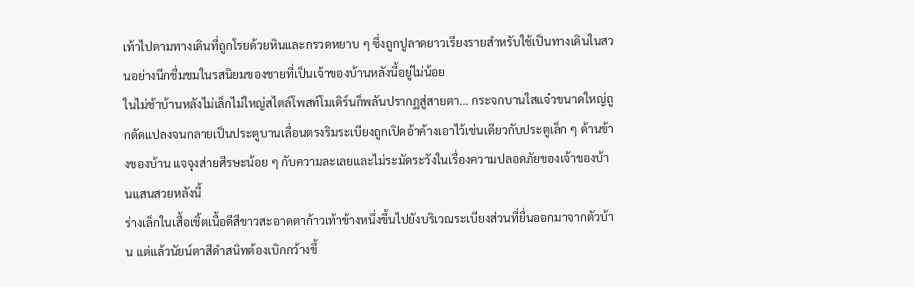เท้าไปตามทางเดินที่ถูกโรยด้วยหินและกรวดหยาบ ๆ ซึ่งถูกปูลาดยาวเรียงรายสำหรับใช้เป็นทางเดินในสวนอย่างนึกชื่มชมในรสนิยมของชายที่เป็นเจ้าของบ้านหลังนี้อยู่ไม่น้อย
ในไม่ช้าบ้านหลังไม่เล็กไม่ใหญ่สไตล์โพสท์โมเดิร์นก็พลันปรากฏสู่สายตา... กระจกบานใสแจ๋วขนาดใหญ่ถูกดัดแปลงจนกลายเป็นประตูบานเลื่อนตรงริมระเบียงถูกเปิดอ้าค้างเอาไว้เช่นเดียวกับประตูเล็ก ๆ ด้านข้างของบ้าน แจจุงส่ายศีรษะน้อย ๆ กับความละเลยและไม่ระมัดระวังในเรื่องความปลอดภัยของเจ้าของบ้านแสนสวยหลังนี้
ร่างเล็กในเสื้อเชิ้ตเนื้อดีสีขาวสะอาดตาก้าวเท้าข้างหนึ่งขึ้นไปยังบริเวณระเบียงส่วนที่ยื่นออกมาจากตัวบ้าน แต่แล้วนัยน์ตาสีดำสนิทต้องเบิกกว้างขึ้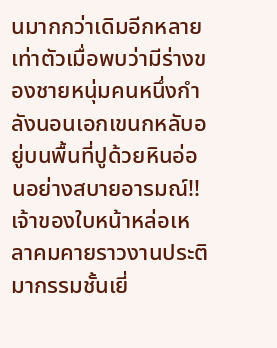นมากกว่าเดิมอีกหลายเท่าตัวเมื่อพบว่ามีร่างของชายหนุ่มคนหนึ่งกำลังนอนเอกเขนกหลับอยู่บนพื้นที่ปูด้วยหินอ่อนอย่างสบายอารมณ์!!
เจ้าของใบหน้าหล่อเหลาคมคายราวงานประติมากรรมชั้นเยี่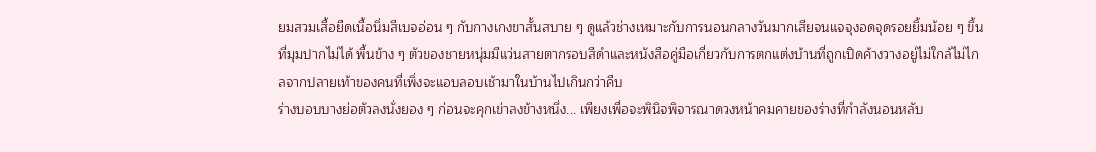ยมสวมเสื้อยืดเนื้อนิ่มสีเบจอ่อน ๆ กับกางเกงขาสั้นสบาย ๆ ดูแล้วช่างเหมาะกับการนอนกลางวันมากเสียจนแจจุงอดจุดรอยยิ้มน้อย ๆ ขึ้นที่มุมปากไม่ได้ พื้นข้าง ๆ ตัวของชายหนุ่มมีแว่นสายตากรอบสีดำและหนังสือคู่มือเกี่ยวกับการตกแต่งบ้านที่ถูกเปิดค้างวางอยู่ไม่ใกล้ไม่ไกลจากปลายเท้าของคนที่เพิ่งจะแอบลอบเช้ามาในบ้านไปเกินกว่าคืบ
ร่างบอบบางย่อตัวลงนั่งยอง ๆ ก่อนจะคุกเข่าลงข้างหนึ่ง... เพียงเพื่อจะพินิจพิจารณาดวงหน้าคมคายของร่างที่กำลังนอนหลับ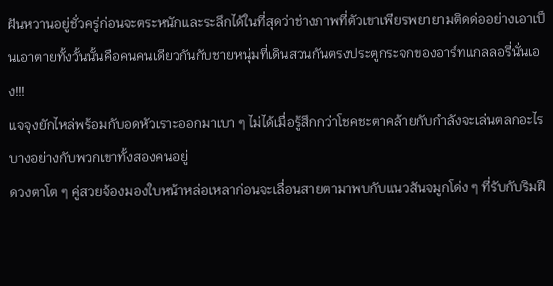ฝันหวานอยู่ชั่วครู่ก่อนจะตระหนักและระลึกได้ในที่สุดว่าช่างภาพที่ตัวเขาเพียรพยายามติดด่ออย่างเอาเป็นเอาตายทั้งวั้นนั้นคือคนคนเดียวกันกับชายหนุ่มที่เดินสวนกันตรงประตูกระจกของอาร์ทแกลลอรี่นั่นเอง!!!
แจจุงยักไหล่พร้อมกับอดหัวเราะออกมาเบา ๆ ไม่ได้เมื่อรู้สึกกว่าโชคชะตาคล้ายกับกำลังจะเล่นตลกอะไรบางอย่างกับพวกเขาทั้งสองคนอยู่
ดวงตาโต ๆ คู่สวยจ้องมองใบหน้าหล่อเหลาก่อนจะเลื่อนสายตามาพบกับแนวสันจมูกโด่ง ๆ ที่รับกับริมฝี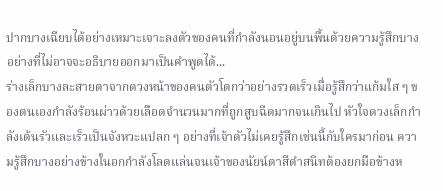ปากบางเฉียบได้อย่างเหมาะเจาะลงตัวของคนที่กำลังนอนอยู่บนพื้นด้วยความรู้สึกบางอย่างที่ไม่อาจจะอธิบายออกมาเป็นคำพูดได้...
ร่างเล็กบางละสายตาจากดวงหน้าของคนตัวโตกว่าอย่างรวดเร็วเมื่อรู้สึกว่าแก้มใส ๆ ของตนเองกำลังร้อนผ่าวด้วยเลือดจำนวนมากที่ถูกสูบฉีดมากจนเกินไป หัวใจดวงเล็กกำลังเต้นรัวและเร็วเป็นจังหวะแปลก ๆ อย่างที่เจ้าตัวไม่เคยรู้สึกเช่นนี้กับใครมาก่อน ความรู้สึกบางอย่างข้างในอกกำลังโลดแล่นจนเจ้าของนัยน์ตาสีดำสนิทต้องยกมือข้างห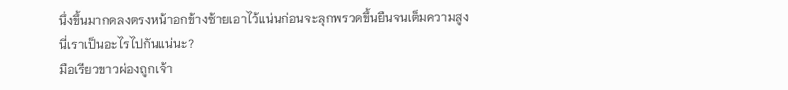นึ่งขึ้นมากดลงตรงหน้าอกข้างซ้ายเอาไว้แน่นก่อนจะลุกพรวดขึ้นยืนจนเต็มความสูง
นี่เราเป็นอะไรไปกันแน่นะ?
มือเรียวขาวผ่องถูกเจ้า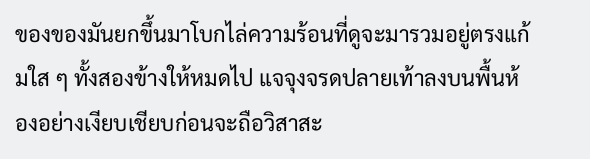ของของมันยกขึ้นมาโบกไล่ความร้อนที่ดูจะมารวมอยู่ตรงแก้มใส ๆ ทั้งสองข้างให้หมดไป แจจุงจรดปลายเท้าลงบนพื้นห้องอย่างเงียบเชียบก่อนจะถือวิสาสะ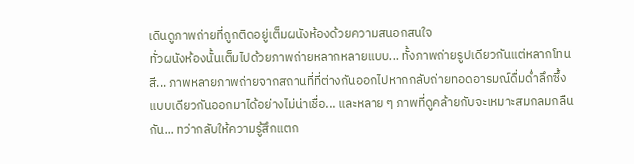เดินดูภาพถ่ายที่ถูกติดอยู่เต็มผนังห้องด้วยความสนอกสนใจ
ทั่วผนังห้องนั้นเต็มไปด้วยภาพถ่ายหลากหลายแบบ... ทั้งภาพถ่ายรูปเดียวกันแต่หลากโทนสี... ภาพหลายภาพถ่ายจากสถานที่ที่ต่างกันออกไปหากกลับถ่ายทอดอารมณ์ดื่มด่ำลึกซึ้งแบบเดียวกันออกมาได้อย่างไม่น่าเชื่อ... และหลาย ๆ ภาพที่ดูคล้ายกับจะเหมาะสมกลมกลืนกัน... ทว่ากลับให้ความรู้สึกแตก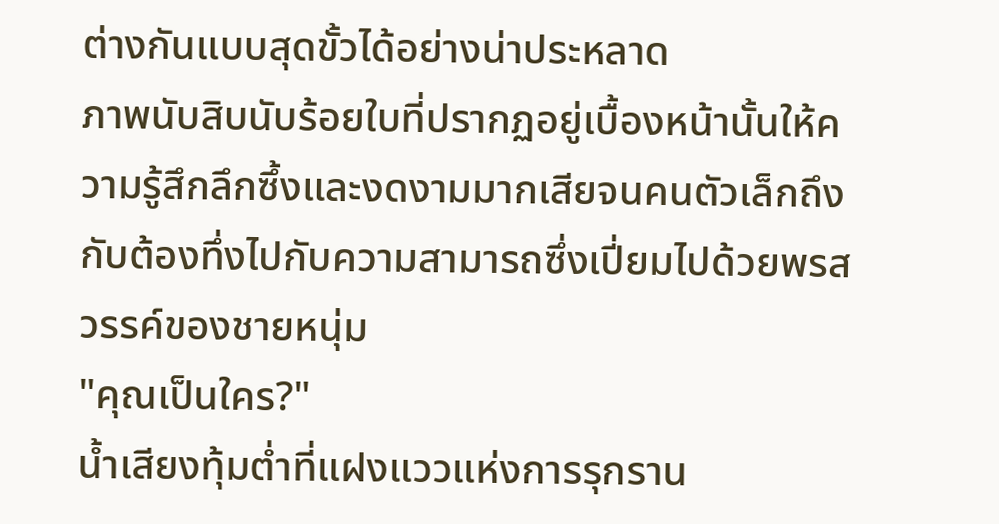ต่างกันแบบสุดขั้วได้อย่างน่าประหลาด
ภาพนับสิบนับร้อยใบที่ปรากฏอยู่เบื้องหน้านั้นให้ความรู้สึกลึกซึ้งและงดงามมากเสียจนคนตัวเล็กถึงกับต้องทึ่งไปกับความสามารถซึ่งเปี่ยมไปด้วยพรสวรรค์ของชายหนุ่ม
"คุณเป็นใคร?"
น้ำเสียงทุ้มต่ำที่แฝงแววแห่งการรุกราน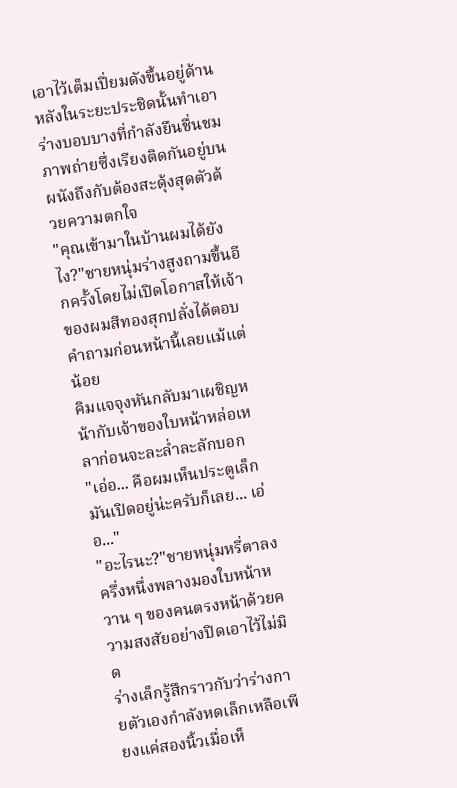เอาไว้เต็มเปี่ยมดังขึ้นอยู่ด้านหลังในระยะประชิดนั้นทำเอาร่างบอบบางที่กำลังยืนชื่นชมภาพถ่ายซึ่งเรียงติดกันอยู่บนผนังถึงกับต้องสะดุ้งสุดตัวด้วยความตกใจ
"คุณเข้ามาในบ้านผมได้ยังไง?"ชายหนุ่มร่างสูงถามขึ้นอีกครั้งโดยไม่เปิดโอกาสให้เจ้าของผมสีทองสุกปลั่งได้ตอบคำถามก่อนหน้านี้เลยแม้แต่น้อย
คิมแจจุงหันกลับมาเผชิญหน้ากับเจ้าของใบหน้าหล่อเหลาก่อนจะละล่ำละลักบอก
"เอ่อ... คือผมเห็นประตูเล็กมันเปิดอยู่น่ะครับก็เลย... เอ่อ..."
"อะไรนะ?"ชายหนุ่มหรี่ตาลงครึ่งหนึ่งพลางมองใบหน้าหวาน ๆ ของคนตรงหน้าด้วยความสงสัยอย่างปิดเอาไว้ไม่มิด
ร่างเล็กรู้สึกราวกับว่าร่างกายตัวเองกำลังหดเล็กเหลือเพียงแค่สองนิ้วเมื่อเห็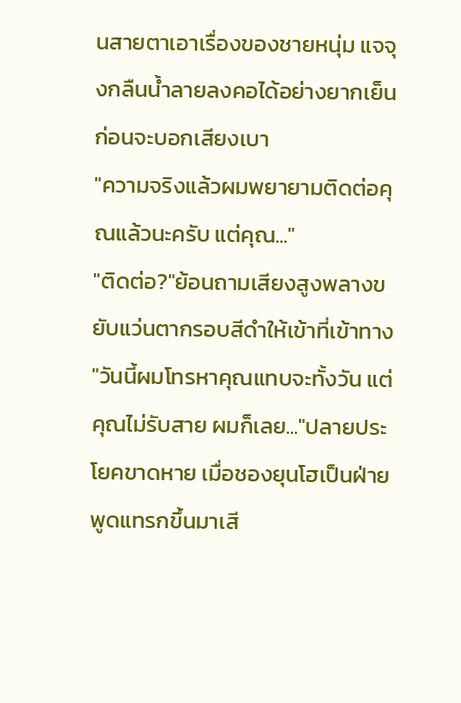นสายตาเอาเรื่องของชายหนุ่ม แจจุงกลืนน้ำลายลงคอได้อย่างยากเย็นก่อนจะบอกเสียงเบา
"ความจริงแล้วผมพยายามติดต่อคุณแล้วนะครับ แต่คุณ..."
"ติดต่อ?"ย้อนถามเสียงสูงพลางขยับแว่นตากรอบสีดำให้เข้าที่เข้าทาง
"วันนี้ผมโทรหาคุณแทบจะทั้งวัน แต่คุณไม่รับสาย ผมก็เลย..."ปลายประโยคขาดหาย เมื่อชองยุนโฮเป็นฝ่ายพูดแทรกขึ้นมาเสี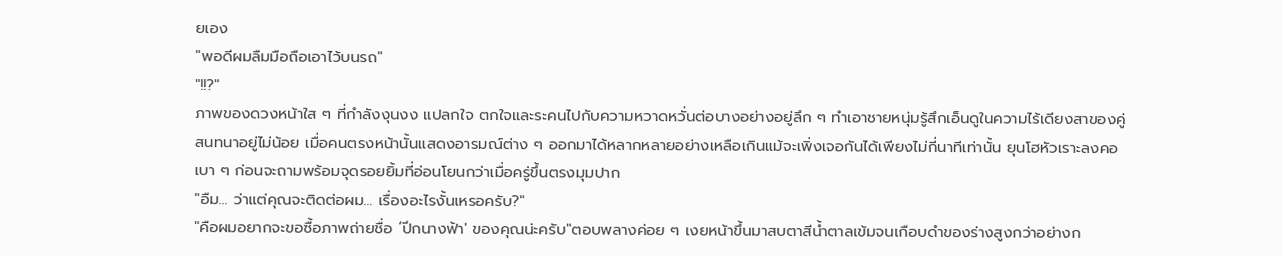ยเอง
"พอดีผมลืมมือถือเอาไว้บนรถ"
"!!?"
ภาพของดวงหน้าใส ๆ ที่กำลังงุนงง แปลกใจ ตกใจและระคนไปกับความหวาดหวั่นต่อบางอย่างอยู่ลึก ๆ ทำเอาชายหนุ่มรู้สึกเอ็นดูในความไร้เดียงสาของคู่สนทนาอยู่ไม่น้อย เมื่อคนตรงหน้านั้นแสดงอารมณ์ต่าง ๆ ออกมาได้หลากหลายอย่างเหลือเกินแม้จะเพิ่งเจอกันได้เพียงไม่กี่นาทีเท่านั้น ยุนโฮหัวเราะลงคอเบา ๆ ก่อนจะถามพร้อมจุดรอยยิ้มที่อ่อนโยนกว่าเมื่อครู่ขึ้นตรงมุมปาก
"อืม... ว่าแต่คุณจะติดต่อผม... เรื่องอะไรงั้นเหรอครับ?"
"คือผมอยากจะขอซื้อภาพถ่ายชื่อ ‘ปีกนางฟ้า' ของคุณน่ะครับ"ตอบพลางค่อย ๆ เงยหน้าขึ้นมาสบตาสีน้ำตาลเข้มจนเกือบดำของร่างสูงกว่าอย่างก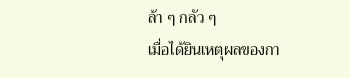ล้า ๆ กลัว ๆ
เมื่อได้ยินเหตุผลของกา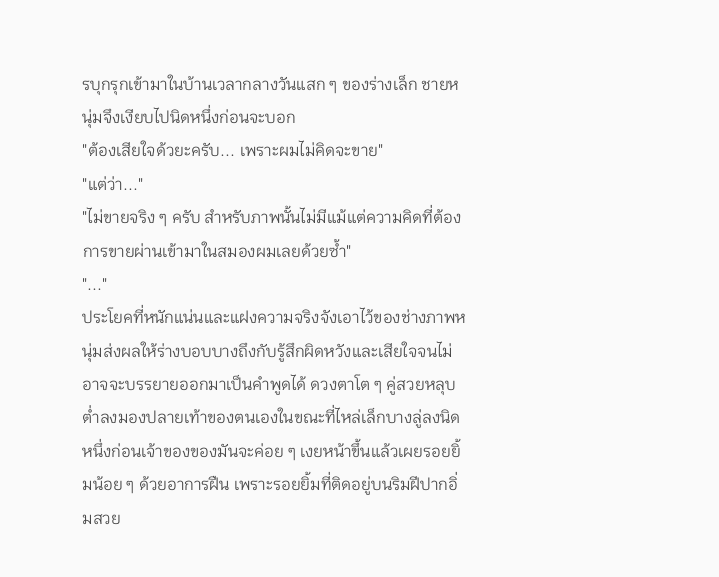รบุกรุกเข้ามาในบ้านเวลากลางวันแสก ๆ ของร่างเล็ก ชายหนุ่มจึงเงียบไปนิดหนึ่งก่อนจะบอก
"ต้องเสียใจด้วยะครับ... เพราะผมไม่คิดจะขาย"
"แต่ว่า..."
"ไม่ขายจริง ๆ ครับ สำหรับภาพนั้นไม่มีแม้แต่ความคิดที่ต้องการขายผ่านเข้ามาในสมองผมเลยด้วยซ้ำ"
"..."
ประโยคที่หนักแน่นและแฝงความจริงจังเอาไว้ของช่างภาพหนุ่มส่งผลให้ร่างบอบบางถึงกับรู้สึกผิดหวังและเสียใจจนไม่อาจจะบรรยายออกมาเป็นคำพูดได้ ดวงตาโต ๆ คู่สวยหลุบต่ำลงมองปลายเท้าของตนเองในขณะที่ไหล่เล็กบางลู่ลงนิดหนึ่งก่อนเจ้าของของมันจะค่อย ๆ เงยหน้าขึ้นแล้วเผยรอยยิ้มน้อย ๆ ด้วยอาการฝืน เพราะรอยยิ้มที่ติดอยู่บนริมฝีปากอิ่มสวย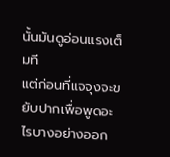นั้นมันดูอ่อนแรงเต็มที
แต่ก่อนที่แจจุงจะขยับปากเพื่อพูดอะไรบางอย่างออก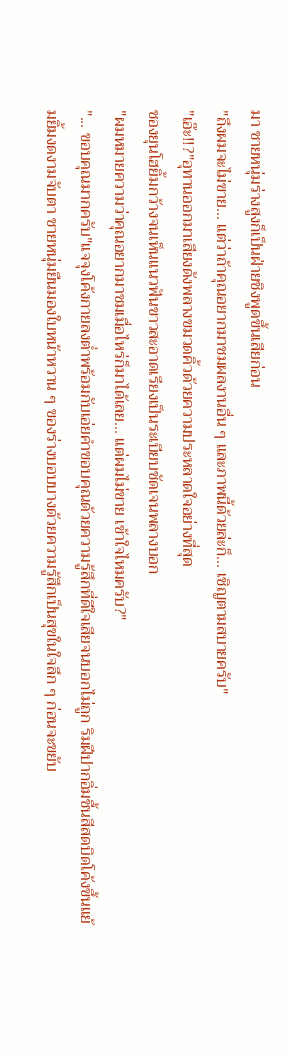มา ชายหนุ่มร่างสูงก็เป็นฝ่ายชิงพูดขึ้นเสียก่อน
"ถึงผมจะไม่ขาย... แต่ว่าถ้าคุณอยากมาชมผลงานอื่น ๆ และภาพนี้ด้วยล่ะก็... เชิญตามสบายครับ"
"เอ๊ะ!!?"อุทานออกมาเสียงดังพลางขมวดคิ้วด้วยความประหลาดใจอย่างที่สุด
ชองยุนโฮยิ้มกว้างจนเห็นแนวฟันขาวสะอาดเรียงเป็นระเบียบชัดเจนพลางบอก
"ผมหมายความว่าคุณอยากมาชมเมื่อไหร่ก็มาได้เลย... แต่ผมไม่ขาย เข้าใจไหมครับ?"
"... ขอบคุณมากครับ"แจจุงโค้งกายลงต่ำพร้อมกับเอ่ยคำขอบคุณด้วยความรู้สึกที่ดีใจเสียจนบอกไม่ถูก ริมฝีปากอิ่มชื้นสีสดบิดโค้งขึ้นแย้มยิ้มงดงามจับตา ชายหนุ่มยืนมองใบหน้าหวาน ๆ ของร่างบอบบางด้วยความรู้สึกเป็นสุขในใจลึก ๆ ก่อนจะขยับ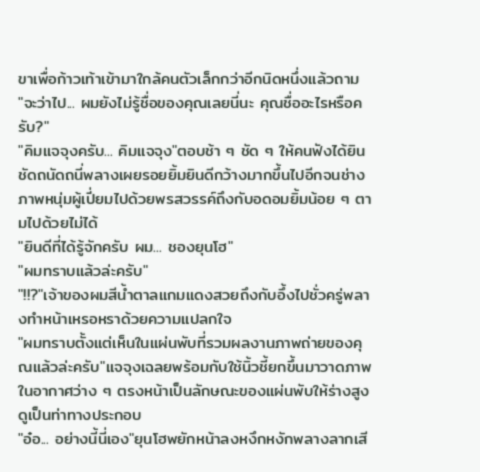ขาเพื่อก้าวเท้าเข้ามาใกล้คนตัวเล็กกว่าอีกนิดหนึ่งแล้วถาม
"จะว่าไป... ผมยังไม่รู้ชื่อของคุณเลยนี่นะ คุณชื่ออะไรหรือครับ?"
"คิมแจจุงครับ... คิมแจจุง"ตอบช้า ๆ ชัด ๆ ให้คนฟังได้ยินชัดถนัดถนี่พลางเผยรอยยิ้มยินดีกว้างมากขึ้นไปอีกจนช่างภาพหนุ่มผู้เปี่ยมไปด้วยพรสวรรค์ถึงกับอดอมยิ้มน้อย ๆ ตามไปด้วยไม่ได้
"ยินดีที่ได้รู้จักครับ ผม... ชองยุนโฮ"
"ผมทราบแล้วล่ะครับ"
"!!?"เจ้าของผมสีน้ำตาลแกมแดงสวยถึงกับอึ้งไปชั่วครู่พลางทำหน้าเหรอหราด้วยความแปลกใจ
"ผมทราบตั้งแต่เห็นในแผ่นพับที่รวมผลงานภาพถ่ายของคุณแล้วล่ะครับ"แจจุงเฉลยพร้อมกับใช้นิ้วชี้ยกขึ้นมาวาดภาพในอากาศว่าง ๆ ตรงหน้าเป็นลักษณะของแผ่นพับให้ร่างสูงดูเป็นท่าทางประกอบ
"อ๋อ... อย่างนี้นี่เอง"ยุนโฮพยักหน้าลงหงึกหงักพลางลากเสี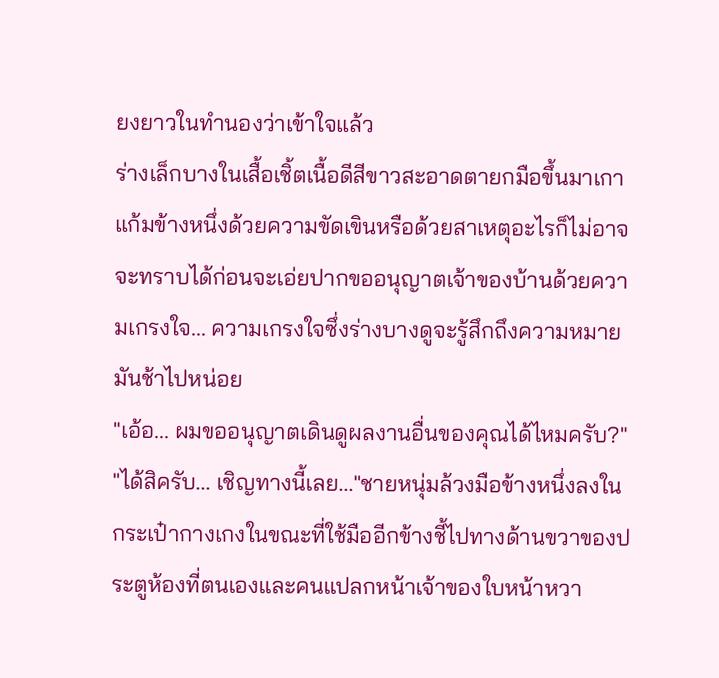ยงยาวในทำนองว่าเข้าใจแล้ว
ร่างเล็กบางในเสื้อเชิ้ตเนื้อดีสีขาวสะอาดตายกมือขึ้นมาเกาแก้มข้างหนึ่งด้วยความขัดเขินหรือด้วยสาเหตุอะไรก็ไม่อาจจะทราบได้ก่อนจะเอ่ยปากขออนุญาตเจ้าของบ้านด้วยความเกรงใจ... ความเกรงใจซึ่งร่างบางดูจะรู้สึกถึงความหมายมันช้าไปหน่อย
"เอ้อ... ผมขออนุญาตเดินดูผลงานอื่นของคุณได้ไหมครับ?"
"ได้สิครับ... เชิญทางนี้เลย..."ชายหนุ่มล้วงมือข้างหนึ่งลงในกระเป๋ากางเกงในขณะที่ใช้มืออีกข้างชี้ไปทางด้านขวาของประตูห้องที่ตนเองและคนแปลกหน้าเจ้าของใบหน้าหวา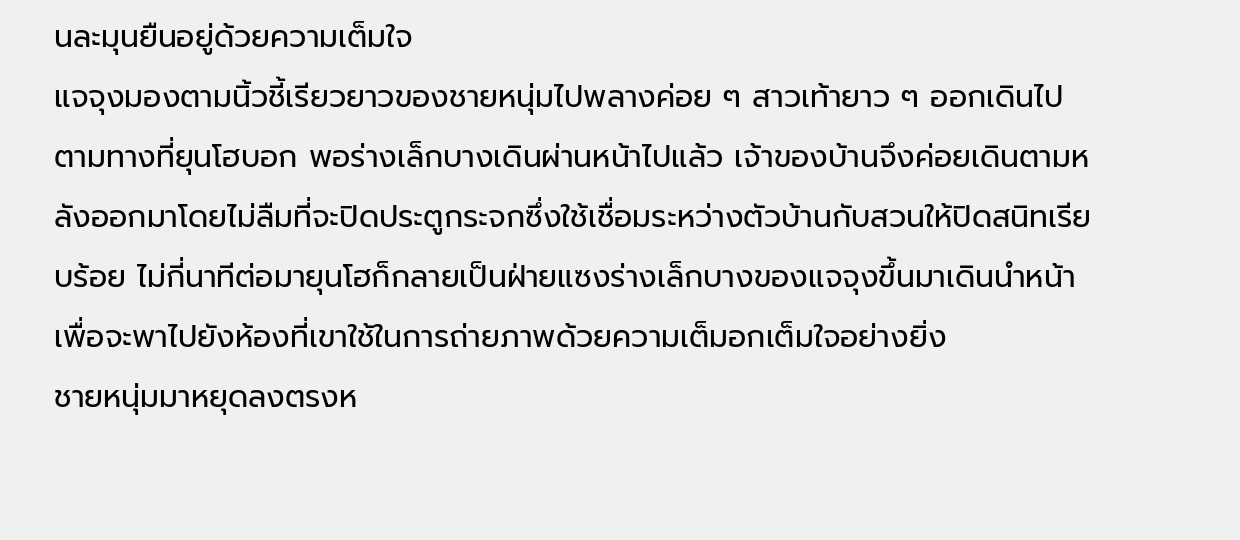นละมุนยืนอยู่ด้วยความเต็มใจ
แจจุงมองตามนิ้วชี้เรียวยาวของชายหนุ่มไปพลางค่อย ๆ สาวเท้ายาว ๆ ออกเดินไปตามทางที่ยุนโฮบอก พอร่างเล็กบางเดินผ่านหน้าไปแล้ว เจ้าของบ้านจึงค่อยเดินตามหลังออกมาโดยไม่ลืมที่จะปิดประตูกระจกซึ่งใช้เชื่อมระหว่างตัวบ้านกับสวนให้ปิดสนิทเรียบร้อย ไม่กี่นาทีต่อมายุนโฮก็กลายเป็นฝ่ายแซงร่างเล็กบางของแจจุงขึ้นมาเดินนำหน้าเพื่อจะพาไปยังห้องที่เขาใช้ในการถ่ายภาพด้วยความเต็มอกเต็มใจอย่างยิ่ง
ชายหนุ่มมาหยุดลงตรงห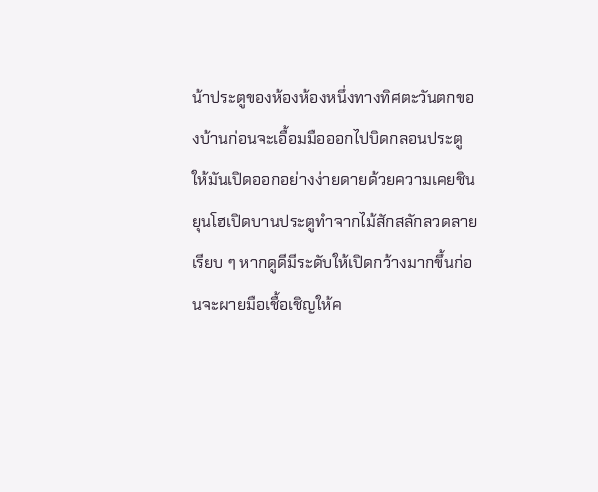น้าประตูของห้องห้องหนึ่งทางทิศตะวันตกของบ้านก่อนจะเอื้อมมือออกไปบิดกลอนประตูให้มันเปิดออกอย่างง่ายดายด้วยความเคยชิน ยุนโฮเปิดบานประตูทำจากไม้สักสลักลวดลายเรียบ ๆ หากดูดีมีระดับให้เปิดกว้างมากขึ้นก่อนจะผายมือเชื้อเชิญให้ค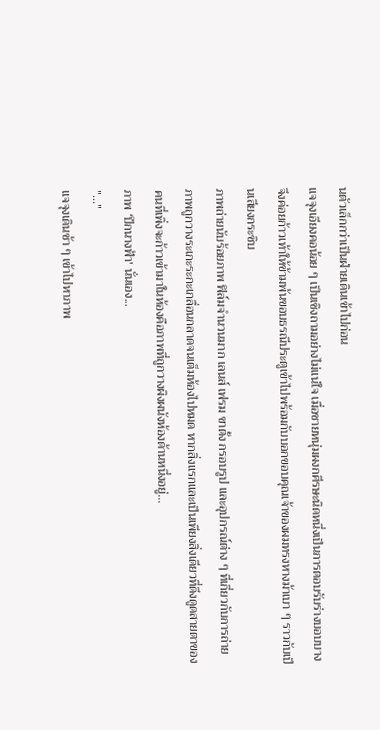นตัวเล็กกว่าเป็นฝ่ายเดินเข้าไปก่อน
แจจุงเอียงคอน้อย ๆ เป็นเชิงถามอย่างไม่แน่ใจ เมื่อชายหนุ่มผงกศีรษะนิดหนึ่งเป็นการตอบรับร่างบอบบางจึงค่อยก้าวเท้าให้ข้ามพ้นขอบธรณีประตูเข้าไปพร้อมกับบอกขอบคุณเจ้าของผมทรงหางม้าเบา ๆ ราวกับเป็นเสียงกระซิบ
ภาพถ่ายนับร้อยภาพ ฟิล์มจำนวนมาก เลนส์ เฟรม ขาตั้ง กรอบรูป และอุปกรณ์ต่าง ๆ ที่เกี่ยวกับการถ่ายภาพถูกวางระเกะระกะเกลื่อนกลาดจนเต็มห้องไปหมด หากสิ่งแรกและเป็นเพียงสิ่งเดียวที่ดึงดูดสายตาของคนที่เพิ่งจะก้าวเข้ามาในห้องคือภาพที่ถูกวางผิงผนังห้องด้านหนึ่งอยู่...
ภาพ ‘ปีกนางฟ้า' นั่นเอง...
"..."
แจจุงเดินช้า ๆ เข้าไปหาภาพ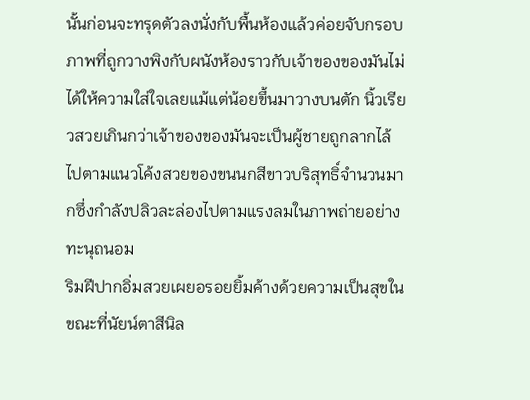นั้นก่อนจะทรุดตัวลงนั่งกับพื้นห้องแล้วค่อยจับกรอบภาพที่ถูกวางพิงกับผนังห้องราวกับเจ้าของของมันไม่ได้ให้ความใส่ใจเลยแม้แต่น้อยขึ้นมาวางบนตัก นิ้วเรียวสวยเกินกว่าเจ้าของของมันจะเป็นผู้ชายถูกลากไล้ไปตามแนวโค้งสวยของขนนกสีขาวบริสุทธิ์จำนวนมากซึ่งกำลังปลิวละล่องไปตามแรงลมในภาพถ่ายอย่างทะนุถนอม
ริมฝีปากอิ่มสวยเผยอรอยยิ้มค้างด้วยความเป็นสุขในขณะที่นัยน์ตาสีนิล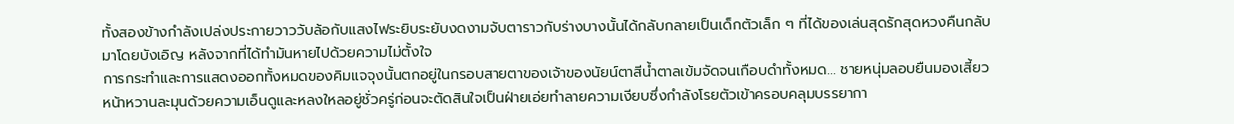ทั้งสองข้างกำลังเปล่งประกายวาววับล้อกับแสงไฟระยิบระยับงดงามจับตาราวกับร่างบางนั้นได้กลับกลายเป็นเด็กตัวเล็ก ๆ ที่ได้ของเล่นสุดรักสุดหวงคืนกลับมาโดยบังเอิญ หลังจากที่ได้ทำมันหายไปด้วยความไม่ตั้งใจ
การกระทำและการแสดงออกทั้งหมดของคิมแจจุงนั้นตกอยู่ในกรอบสายตาของเจ้าของนัยน์ตาสีน้ำตาลเข้มจัดจนเกือบดำทั้งหมด... ชายหนุ่มลอบยืนมองเสี้ยวหน้าหวานละมุนด้วยความเอ็นดูและหลงใหลอยู่ชั่วครู่ก่อนจะตัดสินใจเป็นฝ่ายเอ่ยทำลายความเงียบซึ่งกำลังโรยตัวเข้าครอบคลุมบรรยากา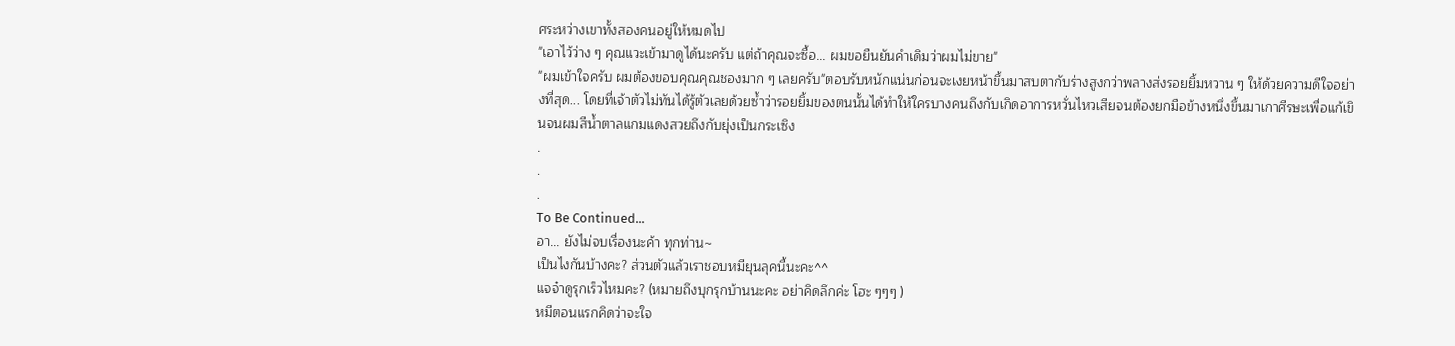ศระหว่างเขาทั้งสองคนอยู่ให้หมดไป
"เอาไว้ว่าง ๆ คุณแวะเข้ามาดูได้นะครับ แต่ถ้าคุณจะซื้อ... ผมขอยืนยันคำเดิมว่าผมไม่ขาย"
"ผมเข้าใจครับ ผมต้องขอบคุณคุณชองมาก ๆ เลยครับ"ตอบรับหนักแน่นก่อนจะเงยหน้าขึ้นมาสบตากับร่างสูงกว่าพลางส่งรอยยิ้มหวาน ๆ ให้ด้วยความดีใจอย่างที่สุด... โดยที่เจ้าตัวไม่ทันได้รู้ตัวเลยด้วยซ้ำว่ารอยยิ้มของตนนั้นได้ทำให้ใครบางคนถึงกับเกิดอาการหวั่นไหวเสียจนต้องยกมือข้างหนึ่งขึ้นมาเกาศีรษะเพื่อแก้เขินจนผมสีน้ำตาลแกมแดงสวยถึงกับยุ่งเป็นกระเซิง
.
.
.
To Be Continued...
อา... ยังไม่จบเรื่องนะค้า ทุกท่าน~
เป็นไงกันบ้างคะ? ส่วนตัวแล้วเราชอบหมียุนลุคนี้นะคะ^^
แจจ๋าดูรุกเร็วไหมคะ? (หมายถึงบุกรุกบ้านนะคะ อย่าคิดลึกค่ะ โฮะ ๆๆๆ )
หมีตอนแรกคิดว่าจะใจ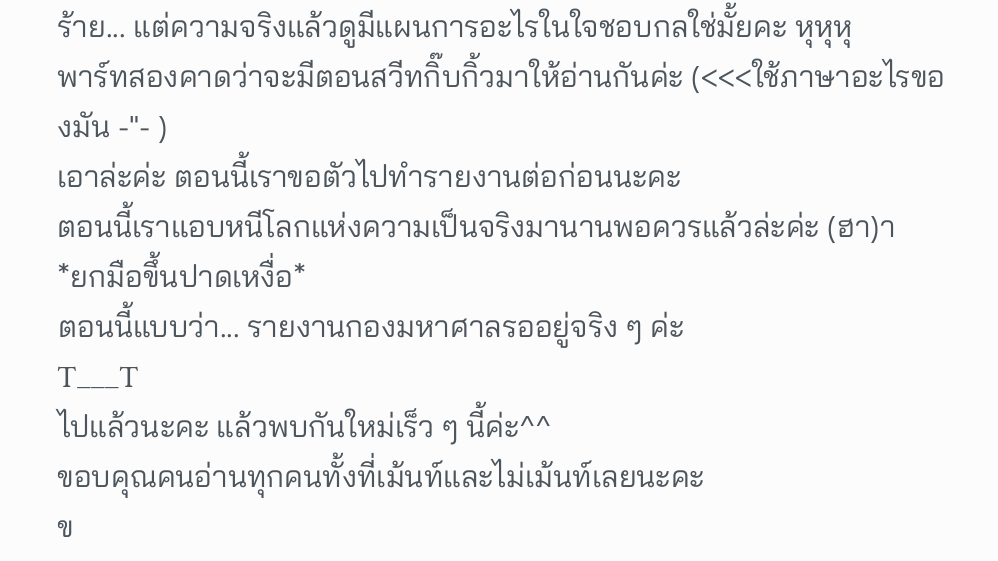ร้าย... แต่ความจริงแล้วดูมีแผนการอะไรในใจชอบกลใช่มั้ยคะ หุหุหุ
พาร์ทสองคาดว่าจะมีตอนสวีทกิ๊บกิ้วมาให้อ่านกันค่ะ (<<<ใช้ภาษาอะไรของมัน -"- )
เอาล่ะค่ะ ตอนนี้เราขอตัวไปทำรายงานต่อก่อนนะคะ
ตอนนี้เราแอบหนีโลกแห่งความเป็นจริงมานานพอควรแล้วล่ะค่ะ (ฮา)า
*ยกมือขึ้นปาดเหงื่อ*
ตอนนี้แบบว่า... รายงานกองมหาศาลรออยู่จริง ๆ ค่ะ
T___T
ไปแล้วนะคะ แล้วพบกันใหม่เร็ว ๆ นี้ค่ะ^^
ขอบคุณคนอ่านทุกคนทั้งที่เม้นท์และไม่เม้นท์เลยนะคะ
ข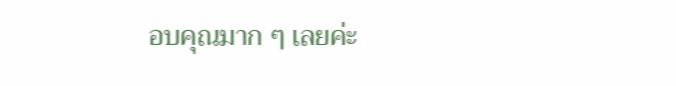อบคุณมาก ๆ เลยค่ะ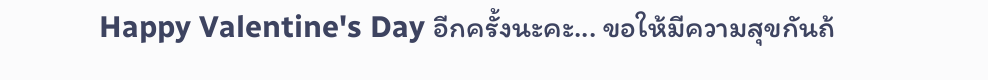Happy Valentine's Day อีกครั้งนะคะ... ขอให้มีความสุขกันถ้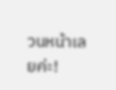วนหน้าเลยค่ะ!